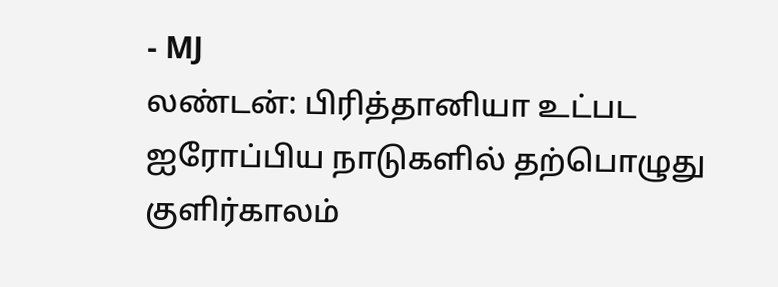- MJ
லண்டன்: பிரித்தானியா உட்பட ஐரோப்பிய நாடுகளில் தற்பொழுது குளிர்காலம்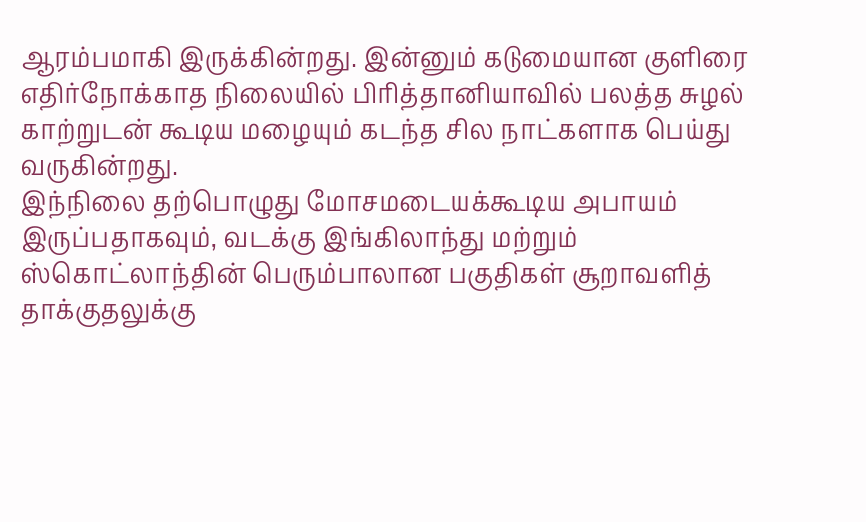ஆரம்பமாகி இருக்கின்றது. இன்னும் கடுமையான குளிரை எதிர்நோக்காத நிலையில் பிரித்தானியாவில் பலத்த சுழல் காற்றுடன் கூடிய மழையும் கடந்த சில நாட்களாக பெய்து வருகின்றது.
இந்நிலை தற்பொழுது மோசமடையக்கூடிய அபாயம் இருப்பதாகவும், வடக்கு இங்கிலாந்து மற்றும் ஸ்கொட்லாந்தின் பெரும்பாலான பகுதிகள் சூறாவளித் தாக்குதலுக்கு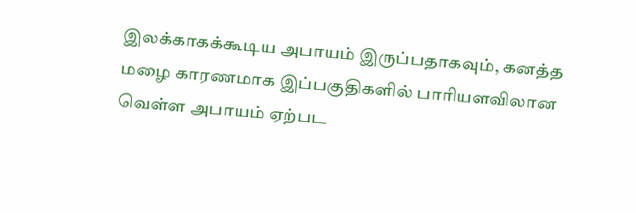இலக்காகக்கூடிய அபாயம் இருப்பதாகவும், கனத்த மழை காரணமாக இப்பகுதிகளில் பாரியளவிலான வெள்ள அபாயம் ஏற்பட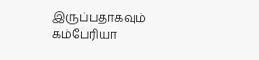இருப்பதாகவும் கம்பேரியா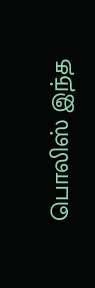பொலிஸ் இந்த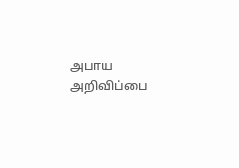அபாய அறிவிப்பை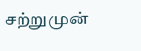சற்றுமுன்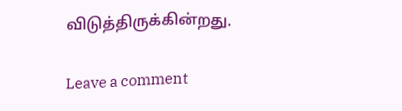விடுத்திருக்கின்றது.

Leave a comment